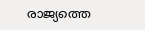രാജ്യത്തെ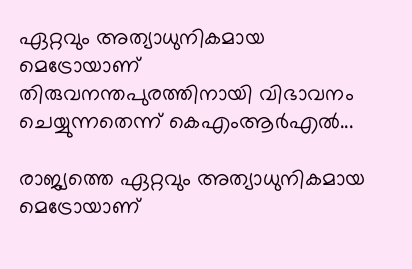ഏറ്റവും അത്യാധുനികമായ മെട്രോയാണ് തിരുവനന്തപുരത്തിനായി വിഭാവനം ചെയ്യുന്നതെന്ന് കെഎംആർഎൽ...

രാജ്യത്തെ ഏറ്റവും അത്യാധുനികമായ മെട്രോയാണ്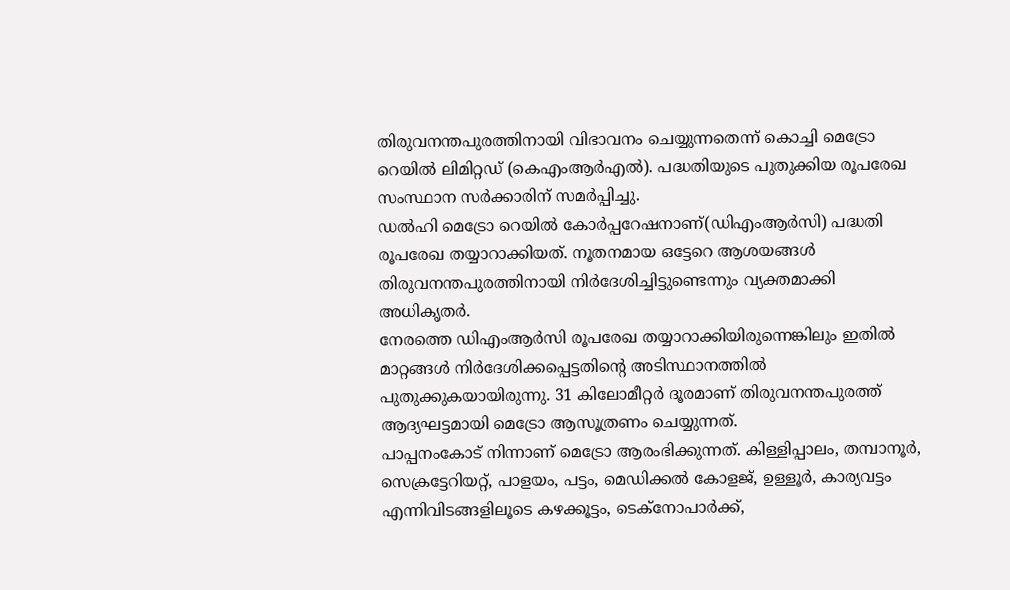തിരുവനന്തപുരത്തിനായി വിഭാവനം ചെയ്യുന്നതെന്ന് കൊച്ചി മെട്രോ റെയിൽ ലിമിറ്റഡ് (കെഎംആർഎൽ). പദ്ധതിയുടെ പുതുക്കിയ രൂപരേഖ സംസ്ഥാന സർക്കാരിന് സമർപ്പിച്ചു.
ഡൽഹി മെട്രോ റെയിൽ കോർപ്പറേഷനാണ്(ഡിഎംആർസി) പദ്ധതി രൂപരേഖ തയ്യാറാക്കിയത്. നൂതനമായ ഒട്ടേറെ ആശയങ്ങൾ തിരുവനന്തപുരത്തിനായി നിർദേശിച്ചിട്ടുണ്ടെന്നും വ്യക്തമാക്കി അധികൃതർ.
നേരത്തെ ഡിഎംആർസി രൂപരേഖ തയ്യാറാക്കിയിരുന്നെങ്കിലും ഇതിൽ മാറ്റങ്ങൾ നിർദേശിക്കപ്പെട്ടതിന്റെ അടിസ്ഥാനത്തിൽ പുതുക്കുകയായിരുന്നു. 31 കിലോമീറ്റർ ദൂരമാണ് തിരുവനന്തപുരത്ത് ആദ്യഘട്ടമായി മെട്രോ ആസൂത്രണം ചെയ്യുന്നത്.
പാപ്പനംകോട് നിന്നാണ് മെട്രോ ആരംഭിക്കുന്നത്. കിള്ളിപ്പാലം, തമ്പാനൂർ, സെക്രട്ടേറിയറ്റ്, പാളയം, പട്ടം, മെഡിക്കൽ കോളജ്, ഉള്ളൂർ, കാര്യവട്ടം എന്നിവിടങ്ങളിലൂടെ കഴക്കൂട്ടം, ടെക്നോപാർക്ക്,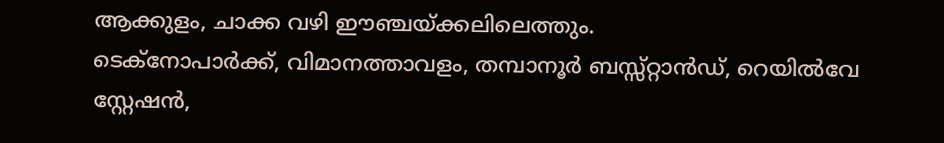ആക്കുളം, ചാക്ക വഴി ഈഞ്ചയ്ക്കലിലെത്തും.
ടെക്നോപാർക്ക്, വിമാനത്താവളം, തമ്പാനൂർ ബസ്സ്റ്റാൻഡ്, റെയിൽവേ സ്റ്റേഷൻ,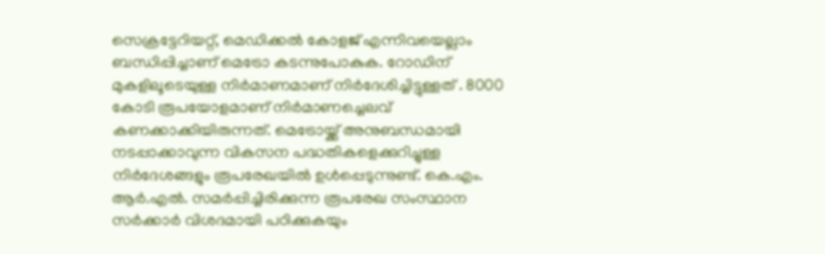സെക്രട്ടേറിയറ്റ്, മെഡിക്കൽ കോളജ് എന്നിവയെല്ലാം ബന്ധിപ്പിച്ചാണ് മെട്രോ കടന്നുപോകുക. റോഡിന് മുകളിലൂടെയുള്ള നിർമാണമാണ് നിർദേശിച്ചിട്ടുള്ളത് . 8000 കോടി രൂപയോളമാണ് നിർമാണച്ചെലവ് കണക്കാക്കിയിരുന്നത്. മെട്രോയ്ക്ക് അനുബന്ധമായി നടപ്പാക്കാവുന്ന വികസന പദ്ധതികളെക്കുറിച്ചുള്ള നിർദേശങ്ങളും രൂപരേഖയിൽ ഉൾപ്പെടുന്നുണ്ട്. കെ.എം. ആർ.എൽ. സമർപ്പിച്ചിരിക്കുന്ന രൂപരേഖ സംസ്ഥാന സർക്കാർ വിശദമായി പഠിക്കുകയും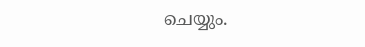ചെയ്യും.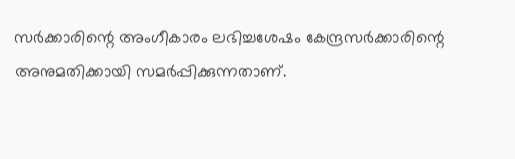സർക്കാരിന്റെ അംഗീകാരം ലഭിച്ചശേഷം കേന്ദ്രസർക്കാരിന്റെ അനുമതിക്കായി സമർപ്പിക്കുന്നതാണ്.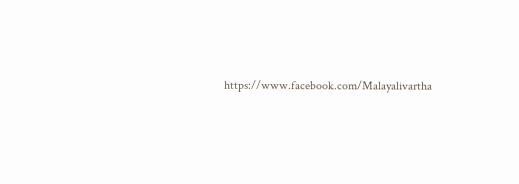https://www.facebook.com/Malayalivartha